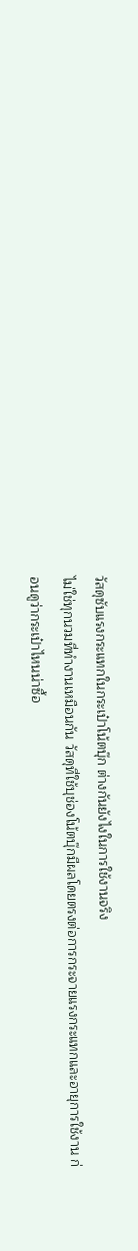วัสดุซับแรงกระแทกในกระเป๋าโน้ตบุ๊ก ต่างกันยังไงในการใช้งานจริง
ไม่ใช่ทุกนวมที่ทำงานเหมือนกัน วัสดุที่ใช้บุช่องโน้ตบุ๊กมีผลโดยตรงต่อการกระจายแรงกระแทกและอายุการใช้งาน ก่อนดูว่ากระเป๋าไหนน่าซื้อ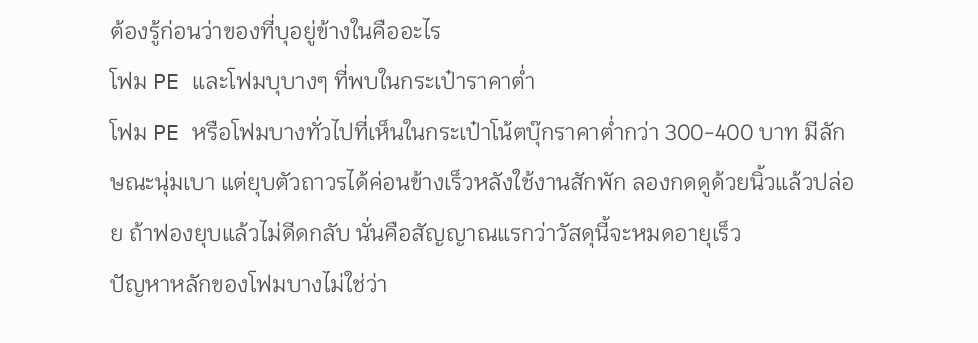ต้องรู้ก่อนว่าของที่บุอยู่ข้างในคืออะไร
โฟม PE และโฟมบุบางๆ ที่พบในกระเป๋าราคาต่ำ
โฟม PE หรือโฟมบางทั่วไปที่เห็นในกระเป๋าโน้ตบุ๊กราคาต่ำกว่า 300-400 บาท มีลักษณะนุ่มเบา แต่ยุบตัวถาวรได้ค่อนข้างเร็วหลังใช้งานสักพัก ลองกดดูด้วยนิ้วแล้วปล่อย ถ้าฟองยุบแล้วไม่ดีดกลับ นั่นคือสัญญาณแรกว่าวัสดุนี้จะหมดอายุเร็ว
ปัญหาหลักของโฟมบางไม่ใช่ว่า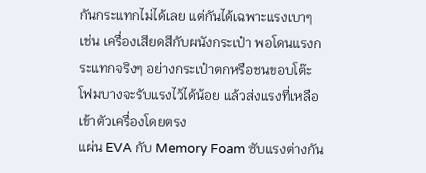กันกระแทกไม่ได้เลย แต่กันได้เฉพาะแรงเบาๆ เช่น เครื่องเสียดสีกับผนังกระเป๋า พอโดนแรงกระแทกจริงๆ อย่างกระเป๋าตกหรือชนขอบโต๊ะ โฟมบางจะรับแรงไว้ได้น้อย แล้วส่งแรงที่เหลือเข้าตัวเครื่องโดยตรง
แผ่น EVA กับ Memory Foam ซับแรงต่างกัน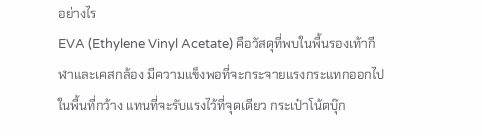อย่างไร
EVA (Ethylene Vinyl Acetate) คือวัสดุที่พบในพื้นรองเท้ากีฬาและเคสกล้อง มีความแข็งพอที่จะกระจายแรงกระแทกออกไปในพื้นที่กว้าง แทนที่จะรับแรงไว้ที่จุดเดียว กระเป๋าโน้ตบุ๊ก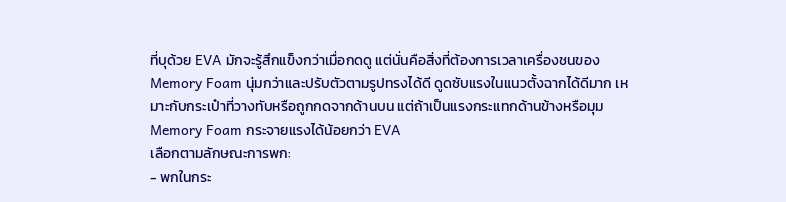ที่บุด้วย EVA มักจะรู้สึกแข็งกว่าเมื่อกดดู แต่นั่นคือสิ่งที่ต้องการเวลาเครื่องชนของ
Memory Foam นุ่มกว่าและปรับตัวตามรูปทรงได้ดี ดูดซับแรงในแนวตั้งฉากได้ดีมาก เหมาะกับกระเป๋าที่วางทับหรือถูกกดจากด้านบน แต่ถ้าเป็นแรงกระแทกด้านข้างหรือมุม Memory Foam กระจายแรงได้น้อยกว่า EVA
เลือกตามลักษณะการพก:
- พกในกระ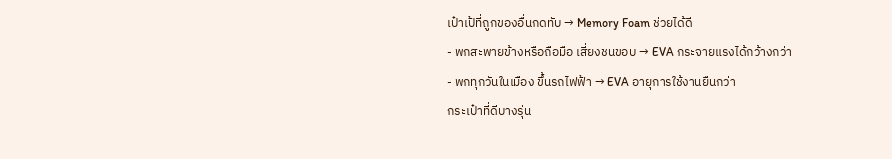เป๋าเป้ที่ถูกของอื่นกดทับ → Memory Foam ช่วยได้ดี
- พกสะพายข้างหรือถือมือ เสี่ยงชนขอบ → EVA กระจายแรงได้กว้างกว่า
- พกทุกวันในเมือง ขึ้นรถไฟฟ้า → EVA อายุการใช้งานยืนกว่า
กระเป๋าที่ดีบางรุ่น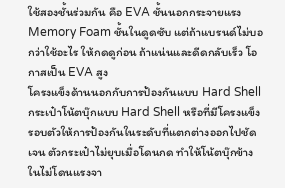ใช้สองชั้นร่วมกัน คือ EVA ชั้นนอกกระจายแรง Memory Foam ชั้นในดูดซับ แต่ถ้าแบรนด์ไม่บอกว่าใช้อะไร ให้กดดูก่อน ถ้าแน่นและดีดกลับเร็ว โอกาสเป็น EVA สูง
โครงแข็งด้านนอกกับการป้องกันแบบ Hard Shell
กระเป๋าโน้ตบุ๊กแบบ Hard Shell หรือที่มีโครงแข็งรอบตัวให้การป้องกันในระดับที่แตกต่างออกไปชัดเจน ตัวกระเป๋าไม่ยุบเมื่อโดนกด ทำให้โน้ตบุ๊กข้างในไม่โดนแรงจา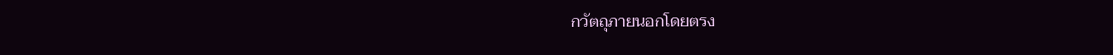กวัตถุภายนอกโดยตรง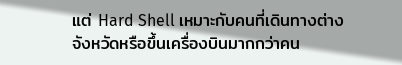แต่ Hard Shell เหมาะกับคนที่เดินทางต่างจังหวัดหรือขึ้นเครื่องบินมากกว่าคน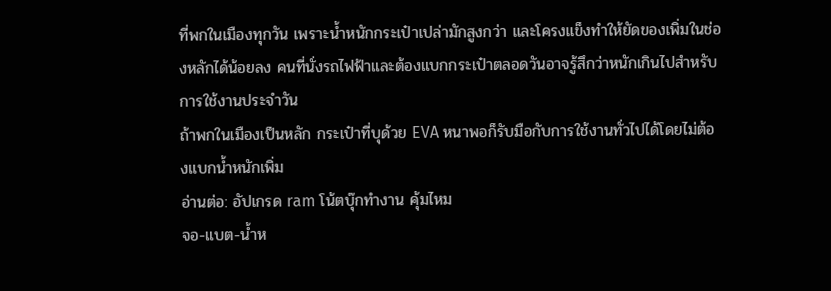ที่พกในเมืองทุกวัน เพราะน้ำหนักกระเป๋าเปล่ามักสูงกว่า และโครงแข็งทำให้ยัดของเพิ่มในช่องหลักได้น้อยลง คนที่นั่งรถไฟฟ้าและต้องแบกกระเป๋าตลอดวันอาจรู้สึกว่าหนักเกินไปสำหรับการใช้งานประจำวัน
ถ้าพกในเมืองเป็นหลัก กระเป๋าที่บุด้วย EVA หนาพอก็รับมือกับการใช้งานทั่วไปได้โดยไม่ต้องแบกน้ำหนักเพิ่ม
อ่านต่อ: อัปเกรด ram โน้ตบุ๊กทำงาน คุ้มไหม
จอ-แบต-น้ำห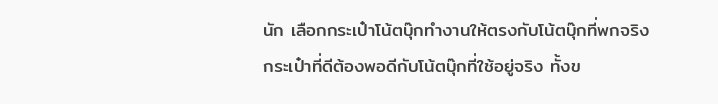นัก เลือกกระเป๋าโน้ตบุ๊กทำงานให้ตรงกับโน้ตบุ๊กที่พกจริง
กระเป๋าที่ดีต้องพอดีกับโน้ตบุ๊กที่ใช้อยู่จริง ทั้งข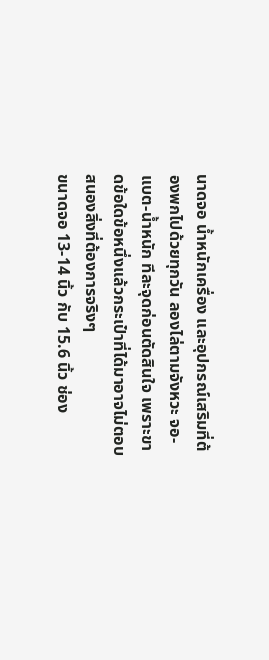นาดจอ น้ำหนักเครื่อง และอุปกรณ์เสริมที่ต้องพกไปด้วยทุกวัน ลองไล่ตามจังหวะ จอ-แบต-น้ำหนัก ทีละจุดก่อนตัดสินใจ เพราะขาดข้อใดข้อหนึ่งแล้วกระเป๋าที่ได้มาอาจไม่ตอบสนองสิ่งที่ต้องการจริงๆ
ขนาดจอ 13-14 นิ้ว กับ 15.6 นิ้ว ช่อง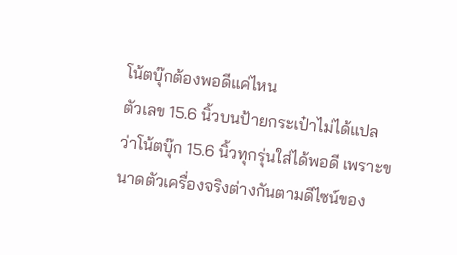โน้ตบุ๊กต้องพอดีแค่ไหน
ตัวเลข 15.6 นิ้วบนป้ายกระเป๋าไม่ได้แปลว่าโน้ตบุ๊ก 15.6 นิ้วทุกรุ่นใส่ได้พอดี เพราะขนาดตัวเครื่องจริงต่างกันตามดีไซน์ของ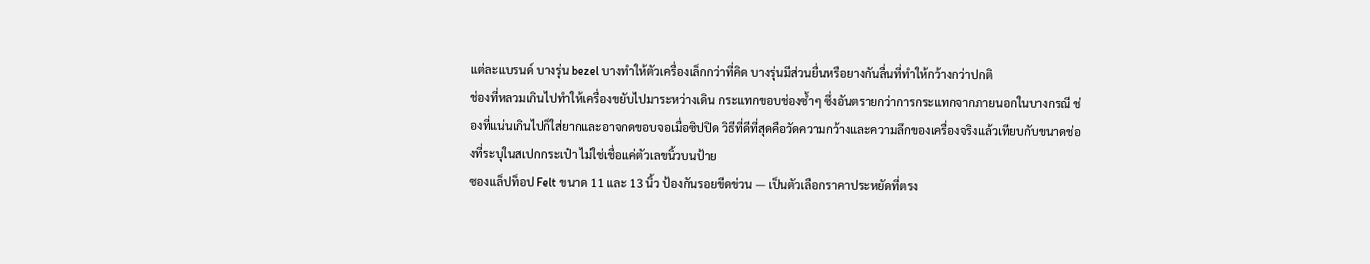แต่ละแบรนด์ บางรุ่น bezel บางทำให้ตัวเครื่องเล็กกว่าที่คิด บางรุ่นมีส่วนยื่นหรือยางกันลื่นที่ทำให้กว้างกว่าปกติ
ช่องที่หลวมเกินไปทำให้เครื่องขยับไปมาระหว่างเดิน กระแทกขอบช่องซ้ำๆ ซึ่งอันตรายกว่าการกระแทกจากภายนอกในบางกรณี ช่องที่แน่นเกินไปก็ใส่ยากและอาจกดขอบจอเมื่อซิปปิด วิธีที่ดีที่สุดคือวัดความกว้างและความลึกของเครื่องจริงแล้วเทียบกับขนาดช่องที่ระบุในสเปกกระเป๋า ไม่ใช่เชื่อแค่ตัวเลขนิ้วบนป้าย
ซองแล็ปท็อป Felt ขนาด 11 และ 13 นิ้ว ป้องกันรอยขีดข่วน — เป็นตัวเลือกราคาประหยัดที่ตรง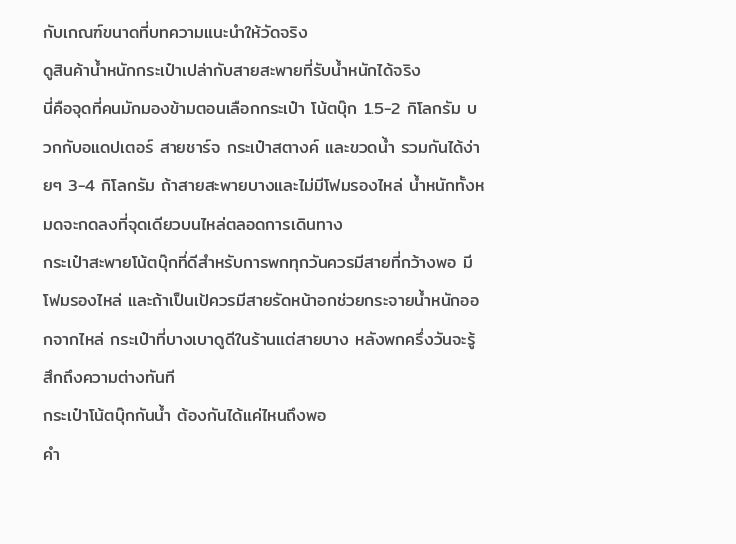กับเกณฑ์ขนาดที่บทความแนะนำให้วัดจริง
ดูสินค้าน้ำหนักกระเป๋าเปล่ากับสายสะพายที่รับน้ำหนักได้จริง
นี่คือจุดที่คนมักมองข้ามตอนเลือกกระเป๋า โน้ตบุ๊ก 1.5-2 กิโลกรัม บวกกับอแดปเตอร์ สายชาร์จ กระเป๋าสตางค์ และขวดน้ำ รวมกันได้ง่ายๆ 3-4 กิโลกรัม ถ้าสายสะพายบางและไม่มีโฟมรองไหล่ น้ำหนักทั้งหมดจะกดลงที่จุดเดียวบนไหล่ตลอดการเดินทาง
กระเป๋าสะพายโน้ตบุ๊กที่ดีสำหรับการพกทุกวันควรมีสายที่กว้างพอ มีโฟมรองไหล่ และถ้าเป็นเป้ควรมีสายรัดหน้าอกช่วยกระจายน้ำหนักออกจากไหล่ กระเป๋าที่บางเบาดูดีในร้านแต่สายบาง หลังพกครึ่งวันจะรู้สึกถึงความต่างทันที
กระเป๋าโน้ตบุ๊กกันน้ำ ต้องกันได้แค่ไหนถึงพอ
คำ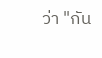ว่า "กัน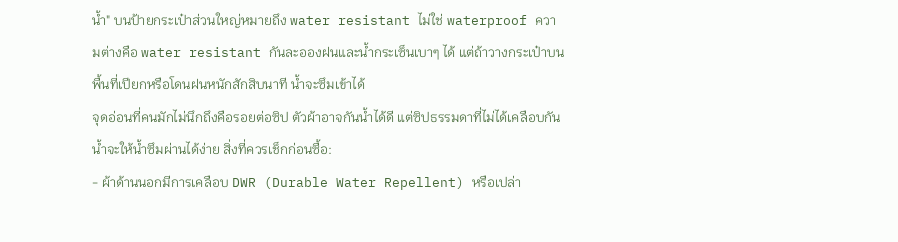น้ำ" บนป้ายกระเป๋าส่วนใหญ่หมายถึง water resistant ไม่ใช่ waterproof ความต่างคือ water resistant กันละอองฝนและน้ำกระเซ็นเบาๆ ได้ แต่ถ้าวางกระเป๋าบนพื้นที่เปียกหรือโดนฝนหนักสักสิบนาที น้ำจะซึมเข้าได้
จุดอ่อนที่คนมักไม่นึกถึงคือรอยต่อซิป ตัวผ้าอาจกันน้ำได้ดี แต่ซิปธรรมดาที่ไม่ได้เคลือบกันน้ำจะให้น้ำซึมผ่านได้ง่าย สิ่งที่ควรเช็กก่อนซื้อ:
- ผ้าด้านนอกมีการเคลือบ DWR (Durable Water Repellent) หรือเปล่า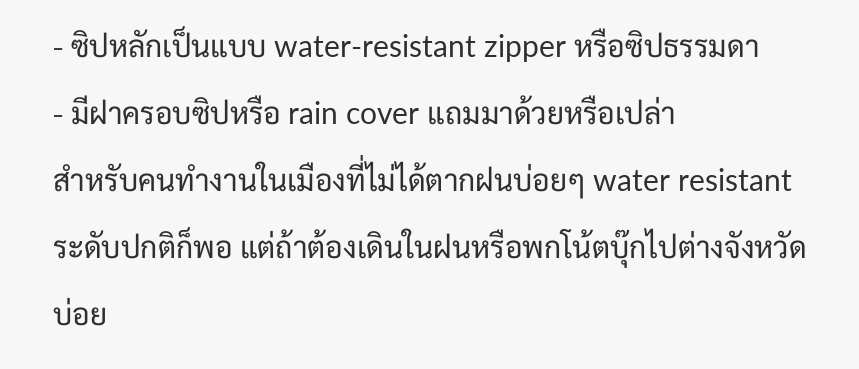- ซิปหลักเป็นแบบ water-resistant zipper หรือซิปธรรมดา
- มีฝาครอบซิปหรือ rain cover แถมมาด้วยหรือเปล่า
สำหรับคนทำงานในเมืองที่ไม่ได้ตากฝนบ่อยๆ water resistant ระดับปกติก็พอ แต่ถ้าต้องเดินในฝนหรือพกโน้ตบุ๊กไปต่างจังหวัดบ่อย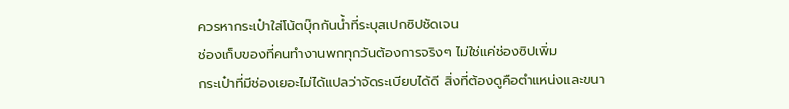ควรหากระเป๋าใส่โน้ตบุ๊กกันน้ำที่ระบุสเปกซิปชัดเจน
ช่องเก็บของที่คนทำงานพกทุกวันต้องการจริงๆ ไม่ใช่แค่ช่องซิปเพิ่ม
กระเป๋าที่มีช่องเยอะไม่ได้แปลว่าจัดระเบียบได้ดี สิ่งที่ต้องดูคือตำแหน่งและขนา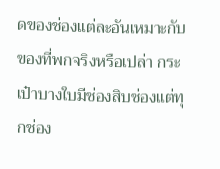ดของช่องแต่ละอันเหมาะกับของที่พกจริงหรือเปล่า กระเป๋าบางใบมีช่องสิบช่องแต่ทุกช่อง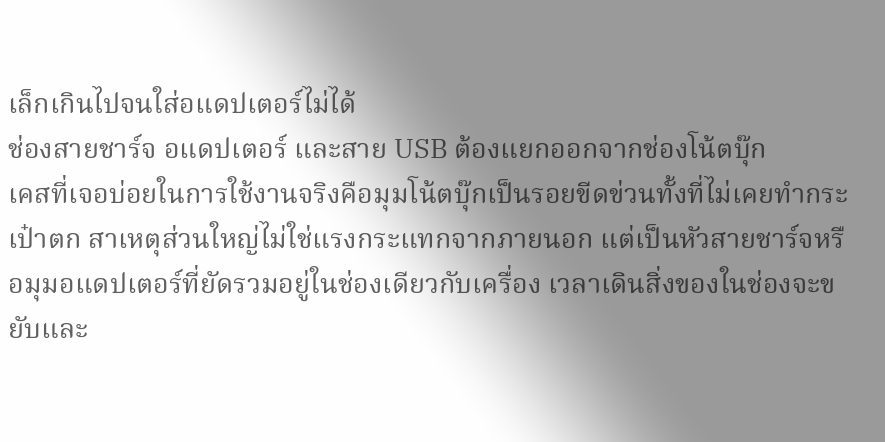เล็กเกินไปจนใส่อแดปเตอร์ไม่ได้
ช่องสายชาร์จ อแดปเตอร์ และสาย USB ต้องแยกออกจากช่องโน้ตบุ๊ก
เคสที่เจอบ่อยในการใช้งานจริงคือมุมโน้ตบุ๊กเป็นรอยขีดข่วนทั้งที่ไม่เคยทำกระเป๋าตก สาเหตุส่วนใหญ่ไม่ใช่แรงกระแทกจากภายนอก แต่เป็นหัวสายชาร์จหรือมุมอแดปเตอร์ที่ยัดรวมอยู่ในช่องเดียวกับเครื่อง เวลาเดินสิ่งของในช่องจะขยับและ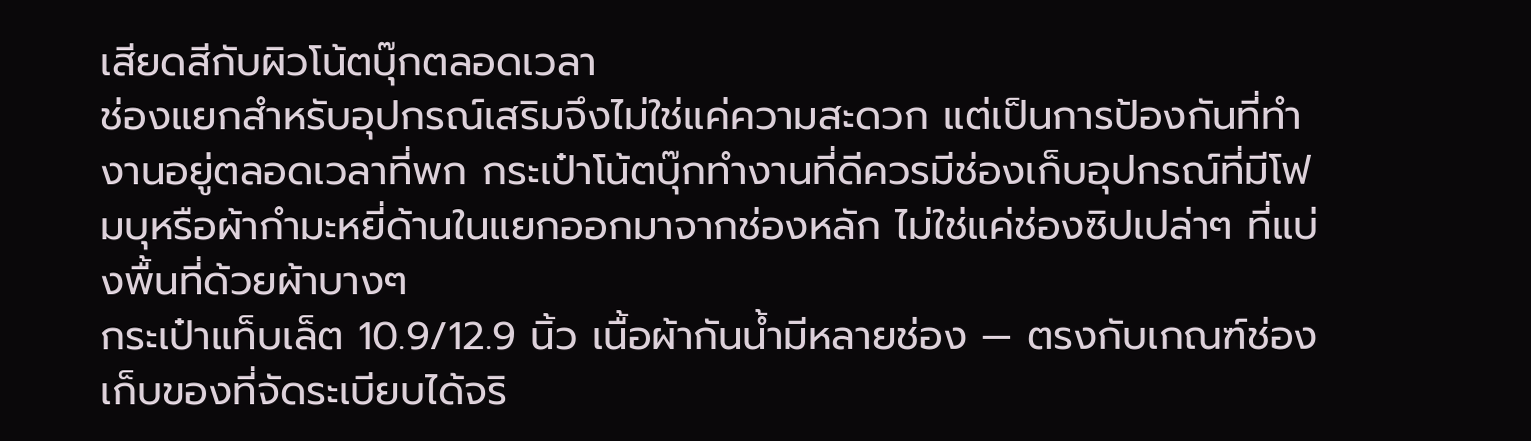เสียดสีกับผิวโน้ตบุ๊กตลอดเวลา
ช่องแยกสำหรับอุปกรณ์เสริมจึงไม่ใช่แค่ความสะดวก แต่เป็นการป้องกันที่ทำงานอยู่ตลอดเวลาที่พก กระเป๋าโน้ตบุ๊กทำงานที่ดีควรมีช่องเก็บอุปกรณ์ที่มีโฟมบุหรือผ้ากำมะหยี่ด้านในแยกออกมาจากช่องหลัก ไม่ใช่แค่ช่องซิปเปล่าๆ ที่แบ่งพื้นที่ด้วยผ้าบางๆ
กระเป๋าแท็บเล็ต 10.9/12.9 นิ้ว เนื้อผ้ากันน้ำมีหลายช่อง — ตรงกับเกณฑ์ช่องเก็บของที่จัดระเบียบได้จริ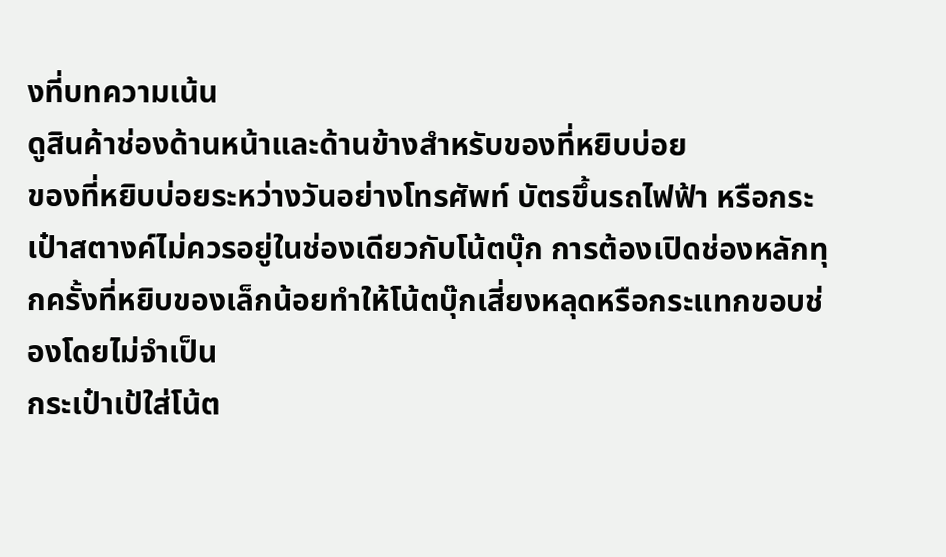งที่บทความเน้น
ดูสินค้าช่องด้านหน้าและด้านข้างสำหรับของที่หยิบบ่อย
ของที่หยิบบ่อยระหว่างวันอย่างโทรศัพท์ บัตรขึ้นรถไฟฟ้า หรือกระเป๋าสตางค์ไม่ควรอยู่ในช่องเดียวกับโน้ตบุ๊ก การต้องเปิดช่องหลักทุกครั้งที่หยิบของเล็กน้อยทำให้โน้ตบุ๊กเสี่ยงหลุดหรือกระแทกขอบช่องโดยไม่จำเป็น
กระเป๋าเป้ใส่โน้ต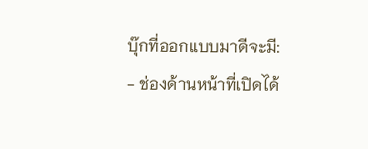บุ๊กที่ออกแบบมาดีจะมี:
- ช่องด้านหน้าที่เปิดได้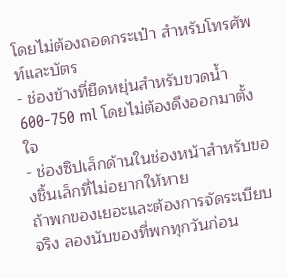โดยไม่ต้องถอดกระเป๋า สำหรับโทรศัพท์และบัตร
- ช่องข้างที่ยืดหยุ่นสำหรับขวดน้ำ 600-750 ml โดยไม่ต้องดึงออกมาตั้งใจ
- ช่องซิปเล็กด้านในช่องหน้าสำหรับของชิ้นเล็กที่ไม่อยากให้หาย
ถ้าพกของเยอะและต้องการจัดระเบียบจริง ลองนับของที่พกทุกวันก่อน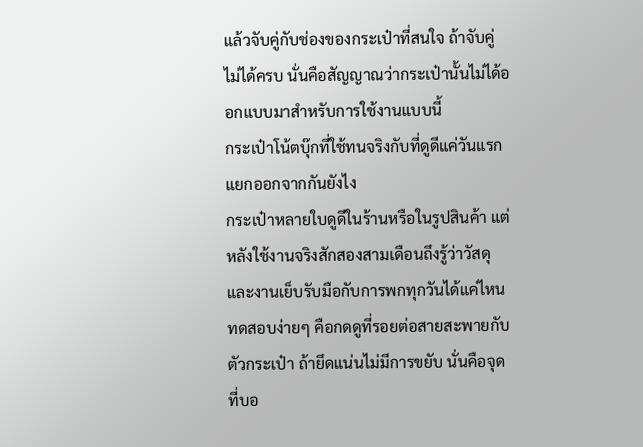แล้วจับคู่กับช่องของกระเป๋าที่สนใจ ถ้าจับคู่ไม่ได้ครบ นั่นคือสัญญาณว่ากระเป๋านั้นไม่ได้ออกแบบมาสำหรับการใช้งานแบบนี้
กระเป๋าโน้ตบุ๊กที่ใช้ทนจริงกับที่ดูดีแค่วันแรก แยกออกจากกันยังไง
กระเป๋าหลายใบดูดีในร้านหรือในรูปสินค้า แต่หลังใช้งานจริงสักสองสามเดือนถึงรู้ว่าวัสดุและงานเย็บรับมือกับการพกทุกวันได้แค่ไหน ทดสอบง่ายๆ คือกดดูที่รอยต่อสายสะพายกับตัวกระเป๋า ถ้ายึดแน่นไม่มีการขยับ นั่นคือจุดที่บอ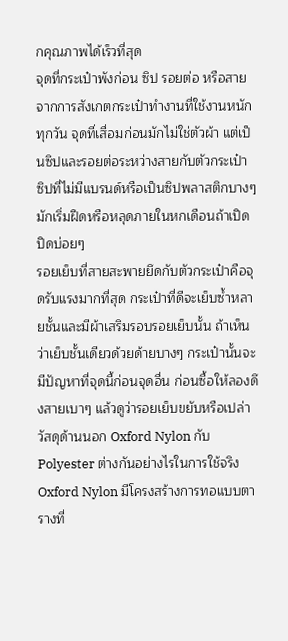กคุณภาพได้เร็วที่สุด
จุดที่กระเป๋าพังก่อน ซิป รอยต่อ หรือสาย
จากการสังเกตกระเป๋าทำงานที่ใช้งานหนักทุกวัน จุดที่เสื่อมก่อนมักไม่ใช่ตัวผ้า แต่เป็นซิปและรอยต่อระหว่างสายกับตัวกระเป๋า ซิปที่ไม่มีแบรนด์หรือเป็นซิปพลาสติกบางๆ มักเริ่มฝืดหรือหลุดภายในหกเดือนถ้าเปิดปิดบ่อยๆ
รอยเย็บที่สายสะพายยึดกับตัวกระเป๋าคือจุดรับแรงมากที่สุด กระเป๋าที่ดีจะเย็บซ้ำหลายชั้นและมีผ้าเสริมรอบรอยเย็บนั้น ถ้าเห็นว่าเย็บชั้นเดียวด้วยด้ายบางๆ กระเป๋านั้นจะมีปัญหาที่จุดนี้ก่อนจุดอื่น ก่อนซื้อให้ลองดึงสายเบาๆ แล้วดูว่ารอยเย็บขยับหรือเปล่า
วัสดุด้านนอก Oxford Nylon กับ Polyester ต่างกันอย่างไรในการใช้จริง
Oxford Nylon มีโครงสร้างการทอแบบตารางที่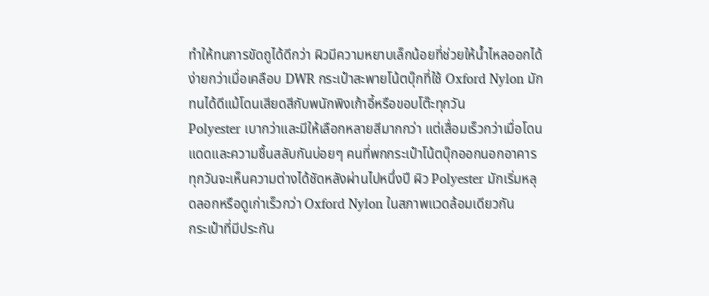ทำให้ทนการขัดถูได้ดีกว่า ผิวมีความหยาบเล็กน้อยที่ช่วยให้น้ำไหลออกได้ง่ายกว่าเมื่อเคลือบ DWR กระเป๋าสะพายโน้ตบุ๊กที่ใช้ Oxford Nylon มักทนได้ดีแม้โดนเสียดสีกับพนักพิงเก้าอี้หรือขอบโต๊ะทุกวัน
Polyester เบากว่าและมีให้เลือกหลายสีมากกว่า แต่เสื่อมเร็วกว่าเมื่อโดนแดดและความชื้นสลับกันบ่อยๆ คนที่พกกระเป๋าโน้ตบุ๊กออกนอกอาคารทุกวันจะเห็นความต่างได้ชัดหลังผ่านไปหนึ่งปี ผิว Polyester มักเริ่มหลุดลอกหรือดูเก่าเร็วกว่า Oxford Nylon ในสภาพแวดล้อมเดียวกัน
กระเป๋าที่มีประกัน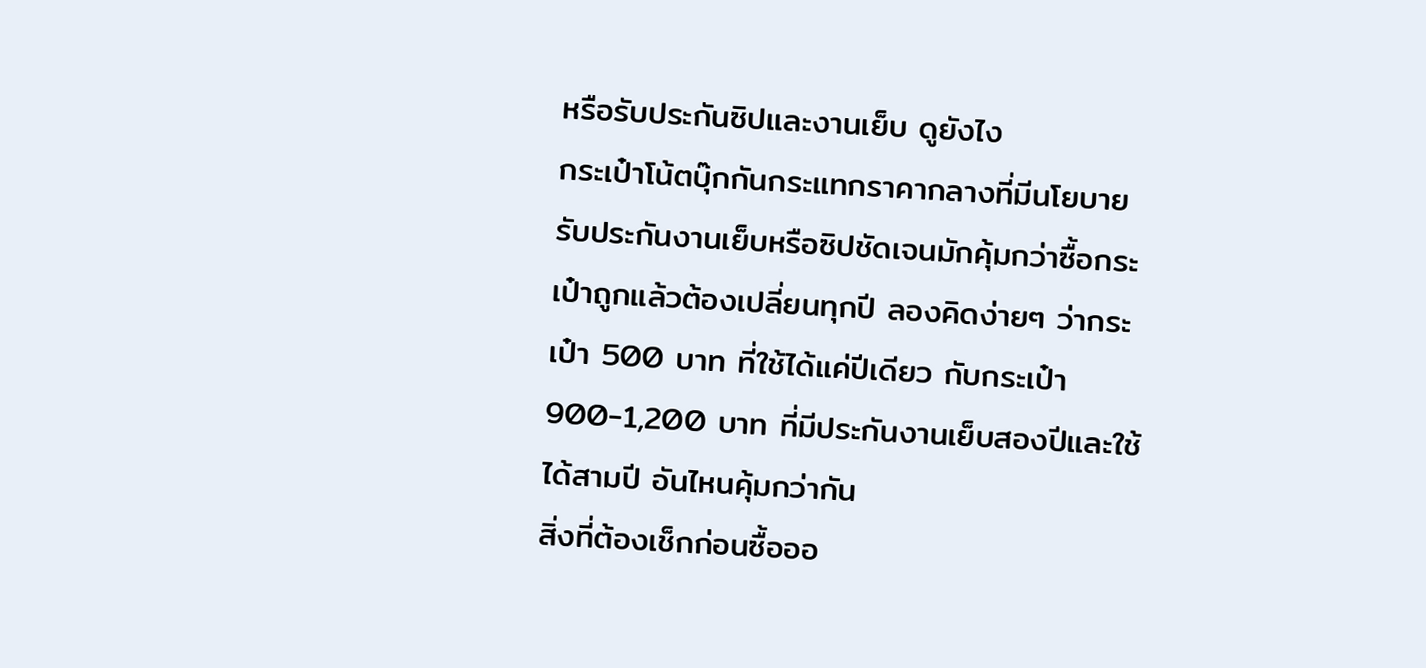หรือรับประกันซิปและงานเย็บ ดูยังไง
กระเป๋าโน้ตบุ๊กกันกระแทกราคากลางที่มีนโยบายรับประกันงานเย็บหรือซิปชัดเจนมักคุ้มกว่าซื้อกระเป๋าถูกแล้วต้องเปลี่ยนทุกปี ลองคิดง่ายๆ ว่ากระเป๋า 500 บาท ที่ใช้ได้แค่ปีเดียว กับกระเป๋า 900-1,200 บาท ที่มีประกันงานเย็บสองปีและใช้ได้สามปี อันไหนคุ้มกว่ากัน
สิ่งที่ต้องเช็กก่อนซื้อออ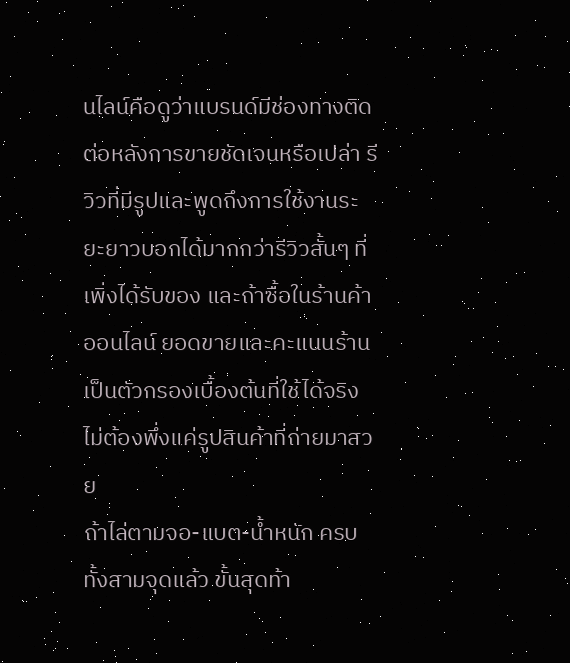นไลน์คือดูว่าแบรนด์มีช่องทางติดต่อหลังการขายชัดเจนหรือเปล่า รีวิวที่มีรูปและพูดถึงการใช้งานระยะยาวบอกได้มากกว่ารีวิวสั้นๆ ที่เพิ่งได้รับของ และถ้าซื้อในร้านค้าออนไลน์ ยอดขายและคะแนนร้านเป็นตัวกรองเบื้องต้นที่ใช้ได้จริง ไม่ต้องพึ่งแค่รูปสินค้าที่ถ่ายมาสวย
ถ้าไล่ตามจอ-แบต-น้ำหนัก ครบทั้งสามจุดแล้ว ขั้นสุดท้า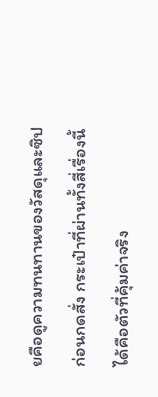ยคือดูความทนทานของวัสดุและซิปก่อนกดสั่ง กระเป๋าที่ผ่านทั้งสี่เรื่องนี้ได้คือตัวที่คุ้มค่าจริง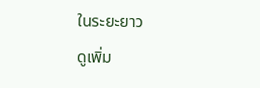ในระยะยาว
ดูเพิ่ม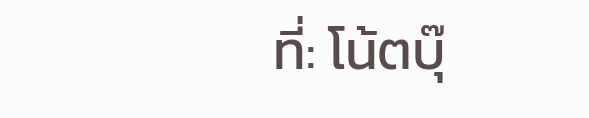ที่: โน้ตบุ๊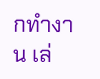กทำงาน เล่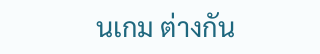นเกม ต่างกัน